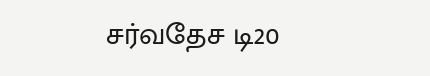சர்வதேச டி20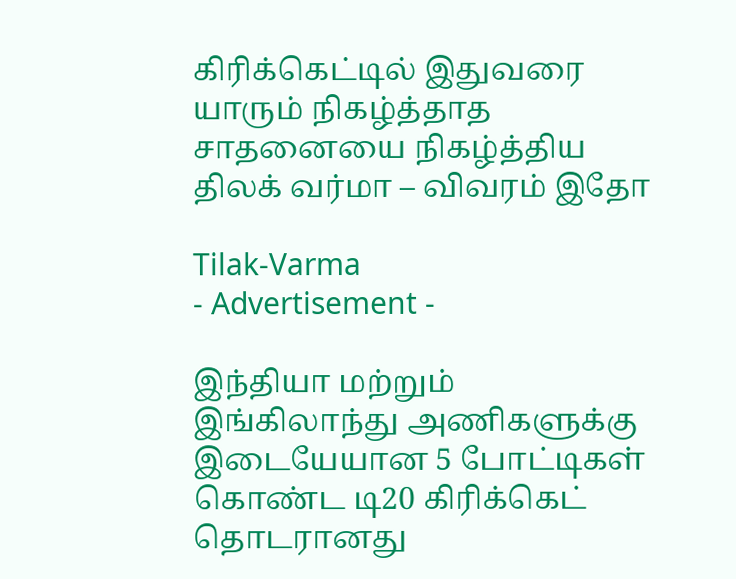கிரிக்கெட்டில் இதுவரை யாரும் நிகழ்த்தாத சாதனையை நிகழ்த்திய திலக் வர்மா – விவரம் இதோ

Tilak-Varma
- Advertisement -

இந்தியா மற்றும் இங்கிலாந்து அணிகளுக்கு இடையேயான 5 போட்டிகள் கொண்ட டி20 கிரிக்கெட் தொடரானது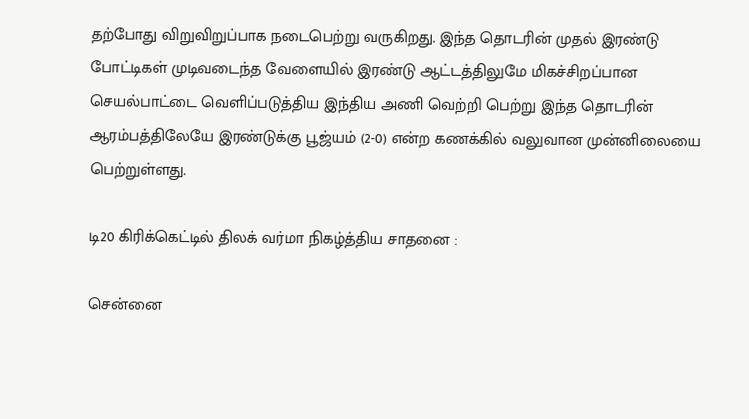தற்போது விறுவிறுப்பாக நடைபெற்று வருகிறது. இந்த தொடரின் முதல் இரண்டு போட்டிகள் முடிவடைந்த வேளையில் இரண்டு ஆட்டத்திலுமே மிகச்சிறப்பான செயல்பாட்டை வெளிப்படுத்திய இந்திய அணி வெற்றி பெற்று இந்த தொடரின் ஆரம்பத்திலேயே இரண்டுக்கு பூஜ்யம் (2-0) என்ற கணக்கில் வலுவான முன்னிலையை பெற்றுள்ளது.

டி20 கிரிக்கெட்டில் திலக் வர்மா நிகழ்த்திய சாதனை :

சென்னை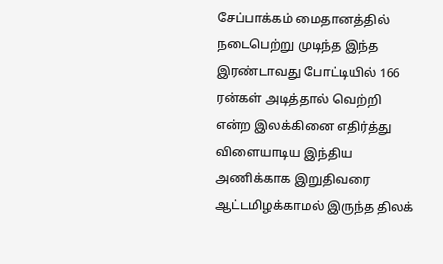சேப்பாக்கம் மைதானத்தில் நடைபெற்று முடிந்த இந்த இரண்டாவது போட்டியில் 166 ரன்கள் அடித்தால் வெற்றி என்ற இலக்கினை எதிர்த்து விளையாடிய இந்திய அணிக்காக இறுதிவரை ஆட்டமிழக்காமல் இருந்த திலக்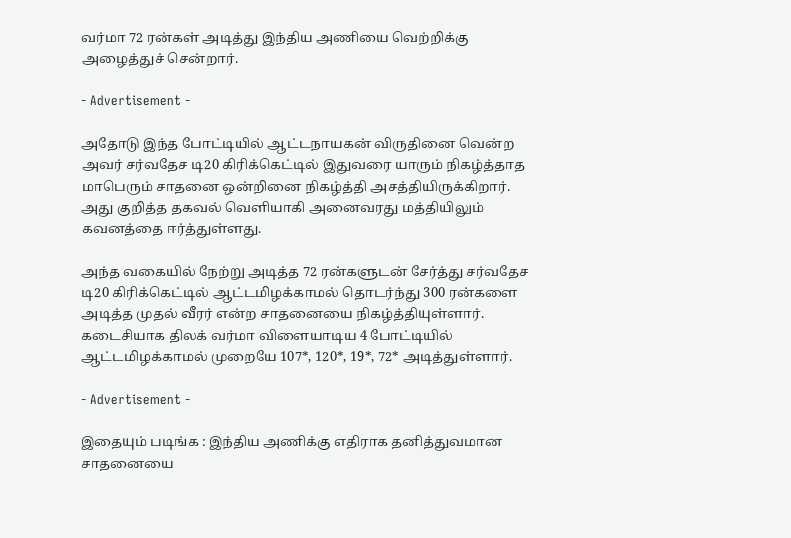வர்மா 72 ரன்கள் அடித்து இந்திய அணியை வெற்றிக்கு அழைத்துச் சென்றார்.

- Advertisement -

அதோடு இந்த போட்டியில் ஆட்டநாயகன் விருதினை வென்ற அவர் சர்வதேச டி20 கிரிக்கெட்டில் இதுவரை யாரும் நிகழ்த்தாத மாபெரும் சாதனை ஒன்றினை நிகழ்த்தி அசத்தியிருக்கிறார். அது குறித்த தகவல் வெளியாகி அனைவரது மத்தியிலும் கவனத்தை ஈர்த்துள்ளது.

அந்த வகையில் நேற்று அடித்த 72 ரன்களுடன் சேர்த்து சர்வதேச டி20 கிரிக்கெட்டில் ஆட்டமிழக்காமல் தொடர்ந்து 300 ரன்களை அடித்த முதல் வீரர் என்ற சாதனையை நிகழ்த்தியுள்ளார். கடைசியாக திலக் வர்மா விளையாடிய 4 போட்டியில் ஆட்டமிழக்காமல் முறையே 107*, 120*, 19*, 72* அடித்துள்ளார்.

- Advertisement -

இதையும் படிங்க : இந்திய அணிக்கு எதிராக தனித்துவமான சாதனையை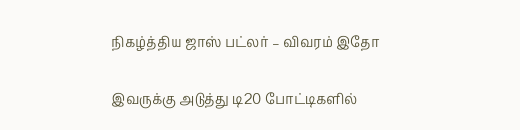நிகழ்த்திய ஜாஸ் பட்லர் – விவரம் இதோ

இவருக்கு அடுத்து டி20 போட்டிகளில்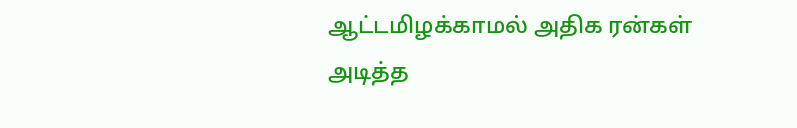ஆட்டமிழக்காமல் அதிக ரன்கள் அடித்த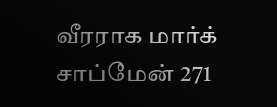வீரராக மார்க் சாப்மேன் 271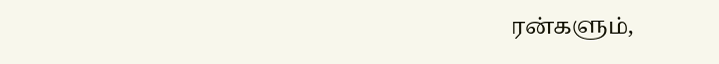ரன்களும்,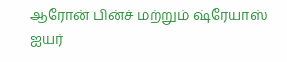ஆரோன் பின்ச் மற்றும் ஷ்ரேயாஸ் ஐயர்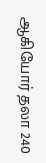ஆகியோர் தலா 240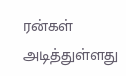ரன்கள் அடித்துள்ளது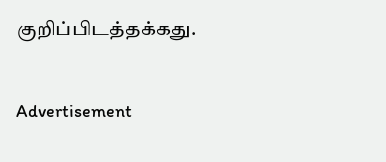குறிப்பிடத்தக்கது.

Advertisement